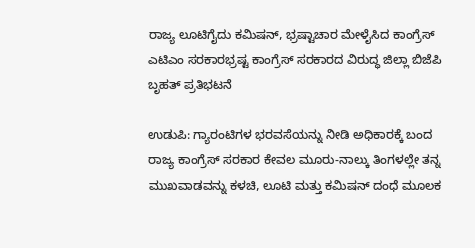ರಾಜ್ಯ ಲೂಟಿಗೈದು ಕಮಿಷನ್, ಭ್ರಷ್ಟಾಚಾರ ಮೇಳೈಸಿದ ಕಾಂಗ್ರೆಸ್ ಎಟಿಎಂ ಸರಕಾರಭ್ರಷ್ಟ ಕಾಂಗ್ರೆಸ್ ಸರಕಾರದ ವಿರುದ್ಧ ಜಿಲ್ಲಾ ಬಿಜೆಪಿ ಬೃಹತ್ ಪ್ರತಿಭಟನೆ

ಉಡುಪಿ: ಗ್ಯಾರಂಟಿಗಳ ಭರವಸೆಯನ್ನು ನೀಡಿ ಅಧಿಕಾರಕ್ಕೆ ಬಂದ ರಾಜ್ಯ ಕಾಂಗ್ರೆಸ್ ಸರಕಾರ ಕೇವಲ ಮೂರು-ನಾಲ್ಕು ತಿಂಗಳಲ್ಲೇ ತನ್ನ ಮುಖವಾಡವನ್ನು ಕಳಚಿ, ಲೂಟಿ ಮತ್ತು ಕಮಿಷನ್ ದಂಧೆ ಮೂಲಕ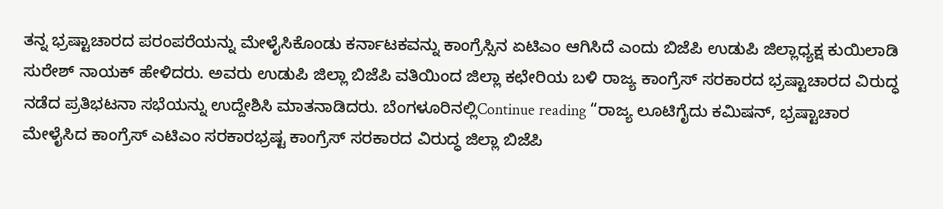ತನ್ನ ಭ್ರಷ್ಟಾಚಾರದ ಪರಂಪರೆಯನ್ನು ಮೇಳೈಸಿಕೊಂಡು ಕರ್ನಾಟಕವನ್ನು ಕಾಂಗ್ರೆಸ್ಸಿನ ಏಟಿಎಂ ಆಗಿಸಿದೆ ಎಂದು ಬಿಜೆಪಿ ಉಡುಪಿ ಜಿಲ್ಲಾಧ್ಯಕ್ಷ ಕುಯಿಲಾಡಿ ಸುರೇಶ್ ನಾಯಕ್ ಹೇಳಿದರು. ಅವರು ಉಡುಪಿ ಜಿಲ್ಲಾ ಬಿಜೆಪಿ ವತಿಯಿಂದ ಜಿಲ್ಲಾ ಕಛೇರಿಯ ಬಳಿ ರಾಜ್ಯ ಕಾಂಗ್ರೆಸ್ ಸರಕಾರದ ಭ್ರಷ್ಟಾಚಾರದ ವಿರುದ್ಧ ನಡೆದ ಪ್ರತಿಭಟನಾ ಸಭೆಯನ್ನು ಉದ್ದೇಶಿಸಿ ಮಾತನಾಡಿದರು. ಬೆಂಗಳೂರಿನಲ್ಲಿContinue reading “ರಾಜ್ಯ ಲೂಟಿಗೈದು ಕಮಿಷನ್, ಭ್ರಷ್ಟಾಚಾರ ಮೇಳೈಸಿದ ಕಾಂಗ್ರೆಸ್ ಎಟಿಎಂ ಸರಕಾರಭ್ರಷ್ಟ ಕಾಂಗ್ರೆಸ್ ಸರಕಾರದ ವಿರುದ್ಧ ಜಿಲ್ಲಾ ಬಿಜೆಪಿ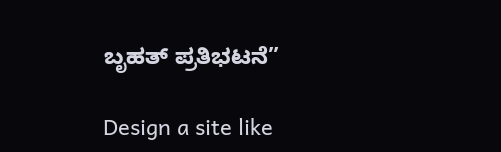ಬೃಹತ್ ಪ್ರತಿಭಟನೆ”

Design a site like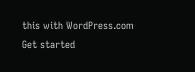this with WordPress.com
Get started